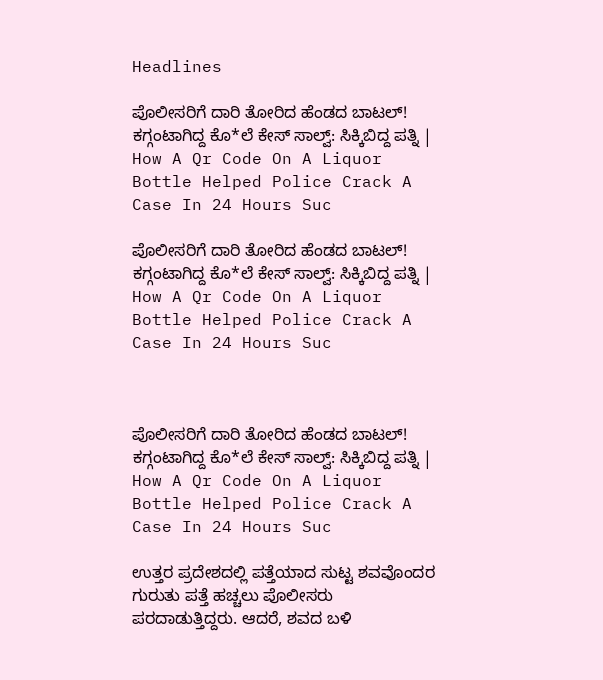Headlines

ಪೊಲೀಸರಿಗೆ ದಾರಿ ತೋರಿದ ಹೆಂಡದ ಬಾಟಲ್! ಕಗ್ಗಂಟಾಗಿದ್ದ ಕೊ*ಲೆ ಕೇಸ್ ಸಾಲ್ವ್: ಸಿಕ್ಕಿಬಿದ್ದ ಪತ್ನಿ | How A Qr Code On A Liquor Bottle Helped Police Crack A Case In 24 Hours Suc

ಪೊಲೀಸರಿಗೆ ದಾರಿ ತೋರಿದ ಹೆಂಡದ ಬಾಟಲ್! ಕಗ್ಗಂಟಾಗಿದ್ದ ಕೊ*ಲೆ ಕೇಸ್ ಸಾಲ್ವ್: ಸಿಕ್ಕಿಬಿದ್ದ ಪತ್ನಿ | How A Qr Code On A Liquor Bottle Helped Police Crack A Case In 24 Hours Suc



ಪೊಲೀಸರಿಗೆ ದಾರಿ ತೋರಿದ ಹೆಂಡದ ಬಾಟಲ್! ಕಗ್ಗಂಟಾಗಿದ್ದ ಕೊ*ಲೆ ಕೇಸ್ ಸಾಲ್ವ್: ಸಿಕ್ಕಿಬಿದ್ದ ಪತ್ನಿ | How A Qr Code On A Liquor Bottle Helped Police Crack A Case In 24 Hours Suc

ಉತ್ತರ ಪ್ರದೇಶದಲ್ಲಿ ಪತ್ತೆಯಾದ ಸುಟ್ಟ ಶವವೊಂದರ ಗುರುತು ಪತ್ತೆ ಹಚ್ಚಲು ಪೊಲೀಸರು ಪರದಾಡುತ್ತಿದ್ದರು. ಆದರೆ, ಶವದ ಬಳಿ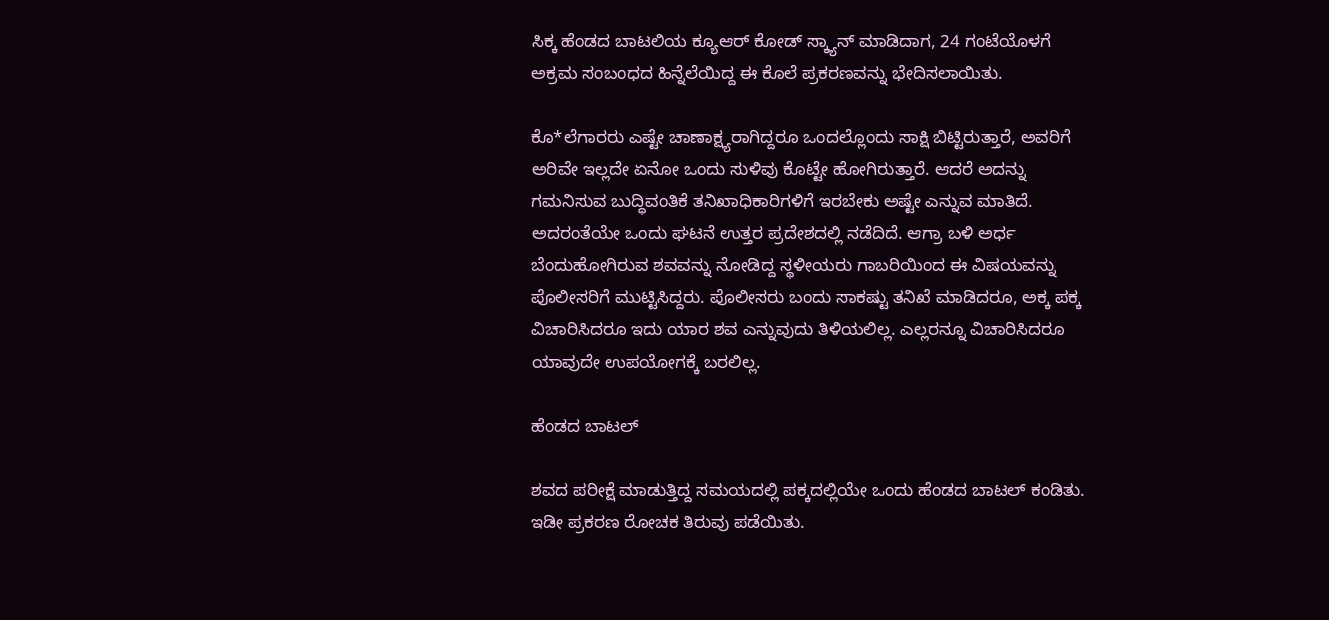ಸಿಕ್ಕ ಹೆಂಡದ ಬಾಟಲಿಯ ಕ್ಯೂಆರ್ ಕೋಡ್ ಸ್ಕ್ಯಾನ್ ಮಾಡಿದಾಗ, 24 ಗಂಟೆಯೊಳಗೆ ಅಕ್ರಮ ಸಂಬಂಧದ ಹಿನ್ನೆಲೆಯಿದ್ದ ಈ ಕೊಲೆ ಪ್ರಕರಣವನ್ನು ಭೇದಿಸಲಾಯಿತು.

ಕೊ*ಲೆಗಾರರು ಎಷ್ಟೇ ಚಾಣಾಕ್ಷ್ಯರಾಗಿದ್ದರೂ ಒಂದಲ್ಲೊಂದು ಸಾಕ್ಷಿ ಬಿಟ್ಟಿರುತ್ತಾರೆ, ಅವರಿಗೆ ಅರಿವೇ ಇಲ್ಲದೇ ಏನೋ ಒಂದು ಸುಳಿವು ಕೊಟ್ಟೇ ಹೋಗಿರುತ್ತಾರೆ. ಆದರೆ ಅದನ್ನು ಗಮನಿಸುವ ಬುದ್ಧಿವಂತಿಕೆ ತನಿಖಾಧಿಕಾರಿಗಳಿಗೆ ಇರಬೇಕು ಅಷ್ಟೇ ಎನ್ನುವ ಮಾತಿದೆ. ಅದರಂತೆಯೇ ಒಂದು ಘಟನೆ ಉತ್ತರ ಪ್ರದೇಶದಲ್ಲಿ ನಡೆದಿದೆ. ಆಗ್ರಾ ಬಳಿ ಅರ್ಧ ಬೆಂದುಹೋಗಿರುವ ಶವವನ್ನು ನೋಡಿದ್ದ ಸ್ಥಳೀಯರು ಗಾಬರಿಯಿಂದ ಈ ವಿಷಯವನ್ನು ಪೊಲೀಸರಿಗೆ ಮುಟ್ಟಿಸಿದ್ದರು. ಪೊಲೀಸರು ಬಂದು ಸಾಕಷ್ಟು ತನಿಖೆ ಮಾಡಿದರೂ, ಅಕ್ಕ ಪಕ್ಕ ವಿಚಾರಿಸಿದರೂ ಇದು ಯಾರ ಶವ ಎನ್ನುವುದು ತಿಳಿಯಲಿಲ್ಲ. ಎಲ್ಲರನ್ನೂ ವಿಚಾರಿಸಿದರೂ ಯಾವುದೇ ಉಪಯೋಗಕ್ಕೆ ಬರಲಿಲ್ಲ.

ಹೆಂಡದ ಬಾಟಲ್

ಶವದ ಪರೀಕ್ಷೆ ಮಾಡುತ್ತಿದ್ದ ಸಮಯದಲ್ಲಿ ಪಕ್ಕದಲ್ಲಿಯೇ ಒಂದು ಹೆಂಡದ ಬಾಟಲ್ ಕಂಡಿತು. ಇಡೀ ಪ್ರಕರಣ ರೋಚಕ ತಿರುವು ಪಡೆಯಿತು.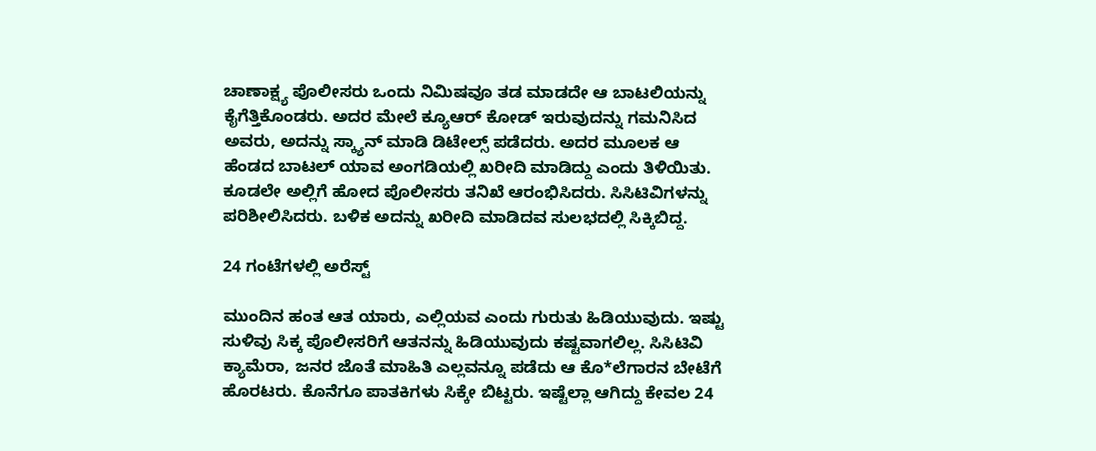ಚಾಣಾಕ್ಷ್ಯ ಪೊಲೀಸರು ಒಂದು ನಿಮಿಷವೂ ತಡ ಮಾಡದೇ ಆ ಬಾಟಲಿಯನ್ನು ಕೈಗೆತ್ತಿಕೊಂಡರು. ಅದರ ಮೇಲೆ ಕ್ಯೂಆರ್ ಕೋಡ್ ಇರುವುದನ್ನು ಗಮನಿಸಿದ ಅವರು, ಅದನ್ನು ಸ್ಕ್ಯಾನ್ ಮಾಡಿ ಡಿಟೇಲ್ಸ್ ಪಡೆದರು. ಅದರ ಮೂಲಕ ಆ ಹೆಂಡದ ಬಾಟಲ್ ಯಾವ ಅಂಗಡಿಯಲ್ಲಿ ಖರೀದಿ ಮಾಡಿದ್ದು ಎಂದು ತಿಳಿಯಿತು. ಕೂಡಲೇ ಅಲ್ಲಿಗೆ ಹೋದ ಪೊಲೀಸರು ತನಿಖೆ ಆರಂಭಿಸಿದರು. ಸಿಸಿಟಿವಿಗಳನ್ನು ಪರಿಶೀಲಿಸಿದರು. ಬಳಿಕ ಅದನ್ನು ಖರೀದಿ ಮಾಡಿದವ ಸುಲಭದಲ್ಲಿ ಸಿಕ್ಕಿಬಿದ್ದ.

24 ಗಂಟೆಗಳಲ್ಲಿ ಅರೆಸ್ಟ್

ಮುಂದಿನ ಹಂತ ಆತ ಯಾರು, ಎಲ್ಲಿಯವ ಎಂದು ಗುರುತು ಹಿಡಿಯುವುದು. ಇಷ್ಟು ಸುಳಿವು ಸಿಕ್ಕ ಪೊಲೀಸರಿಗೆ ಆತನನ್ನು ಹಿಡಿಯುವುದು ಕಷ್ಟವಾಗಲಿಲ್ಲ. ಸಿಸಿಟಿವಿ ಕ್ಯಾಮೆರಾ, ಜನರ ಜೊತೆ ಮಾಹಿತಿ ಎಲ್ಲವನ್ನೂ ಪಡೆದು ಆ ಕೊ*ಲೆಗಾರನ ಬೇಟೆಗೆ ಹೊರಟರು. ಕೊನೆಗೂ ಪಾತಕಿಗಳು ಸಿಕ್ಕೇ ಬಿಟ್ಟರು. ಇಷ್ಟೆಲ್ಲಾ ಆಗಿದ್ದು ಕೇವಲ 24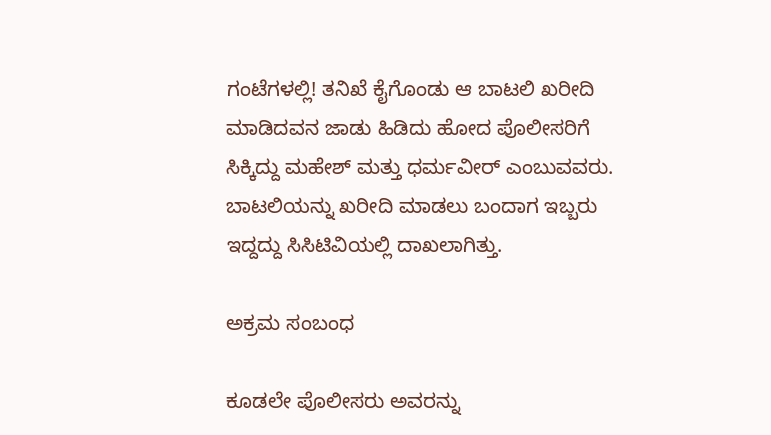ಗಂಟೆಗಳಲ್ಲಿ! ತನಿಖೆ ಕೈಗೊಂಡು ಆ ಬಾಟಲಿ ಖರೀದಿ ಮಾಡಿದವನ ಜಾಡು ಹಿಡಿದು ಹೋದ ಪೊಲೀಸರಿಗೆ ಸಿಕ್ಕಿದ್ದು ಮಹೇಶ್ ಮತ್ತು ಧರ್ಮವೀರ್ ಎಂಬುವವರು. ಬಾಟಲಿಯನ್ನು ಖರೀದಿ ಮಾಡಲು ಬಂದಾಗ ಇಬ್ಬರು ಇದ್ದದ್ದು ಸಿಸಿಟಿವಿಯಲ್ಲಿ ದಾಖಲಾಗಿತ್ತು.

ಅಕ್ರಮ ಸಂಬಂಧ

ಕೂಡಲೇ ಪೊಲೀಸರು ಅವರನ್ನು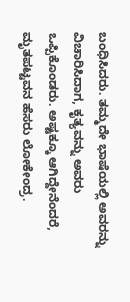ಬಂಧಿಸಿದರು. ತಮ್ಮದೇ ಭಾಷೆಯಲ್ಲಿ ಅವರನ್ನು ವಿಚಾರಿಸಿದಾಗ, ಕೃತ್ಯವನ್ನು ಅವರು ಒಪ್ಪಿಕೊಂಡರು. ಅಷ್ಟಕ್ಕೂ ಆಗಿದ್ದೇನೆಂದರೆ, ಮೃತಪಟ್ಟವನ ಹೆಸರು ಲೋಕೇಂದ್ರ.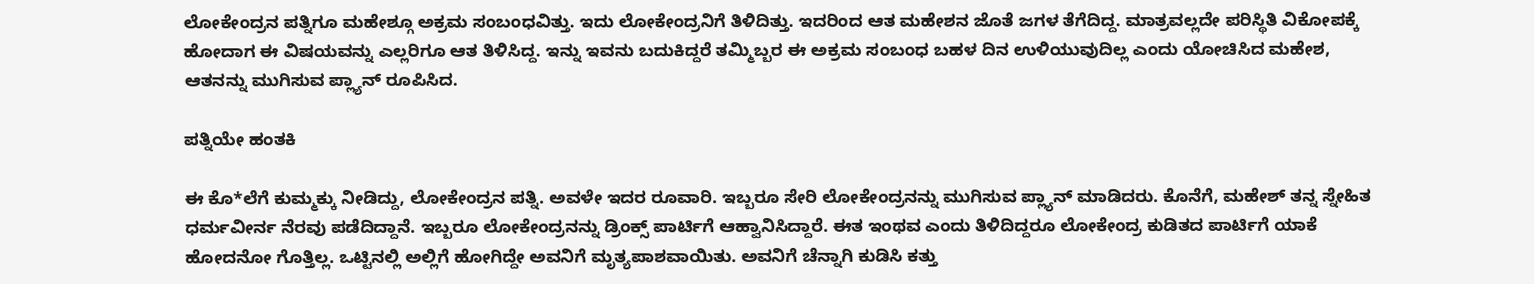ಲೋಕೇಂದ್ರನ ಪತ್ನಿಗೂ ಮಹೇಶ್ಗೂ ಅಕ್ರಮ ಸಂಬಂಧವಿತ್ತು. ಇದು ಲೋಕೇಂದ್ರನಿಗೆ ತಿಳಿದಿತ್ತು. ಇದರಿಂದ ಆತ ಮಹೇಶನ ಜೊತೆ ಜಗಳ ತೆಗೆದಿದ್ದ. ಮಾತ್ರವಲ್ಲದೇ ಪರಿಸ್ಥಿತಿ ವಿಕೋಪಕ್ಕೆ ಹೋದಾಗ ಈ ವಿಷಯವನ್ನು ಎಲ್ಲರಿಗೂ ಆತ ತಿಳಿಸಿದ್ದ. ಇನ್ನು ಇವನು ಬದುಕಿದ್ದರೆ ತಮ್ಮಿಬ್ಬರ ಈ ಅಕ್ರಮ ಸಂಬಂಧ ಬಹಳ ದಿನ ಉಳಿಯುವುದಿಲ್ಲ ಎಂದು ಯೋಚಿಸಿದ ಮಹೇಶ, ಆತನನ್ನು ಮುಗಿಸುವ ಪ್ಲ್ಯಾನ್ ರೂಪಿಸಿದ.

ಪತ್ನಿಯೇ ಹಂತಕಿ

ಈ ಕೊ*ಲೆಗೆ ಕುಮ್ಮಕ್ಕು ನೀಡಿದ್ದು, ಲೋಕೇಂದ್ರನ ಪತ್ನಿ. ಅವಳೇ ಇದರ ರೂವಾರಿ. ಇಬ್ಬರೂ ಸೇರಿ ಲೋಕೇಂದ್ರನನ್ನು ಮುಗಿಸುವ ಪ್ಲ್ಯಾನ್ ಮಾಡಿದರು. ಕೊನೆಗೆ, ಮಹೇಶ್ ತನ್ನ ಸ್ನೇಹಿತ ಧರ್ಮವೀರ್ನ ನೆರವು ಪಡೆದಿದ್ದಾನೆ. ಇಬ್ಬರೂ ಲೋಕೇಂದ್ರನನ್ನು ಡ್ರಿಂಕ್ಸ್ ಪಾರ್ಟಿಗೆ ಆಹ್ವಾನಿಸಿದ್ದಾರೆ. ಈತ ಇಂಥವ ಎಂದು ತಿಳಿದಿದ್ದರೂ ಲೋಕೇಂದ್ರ ಕುಡಿತದ ಪಾರ್ಟಿಗೆ ಯಾಕೆ ಹೋದನೋ ಗೊತ್ತಿಲ್ಲ. ಒಟ್ಟಿನಲ್ಲಿ ಅಲ್ಲಿಗೆ ಹೋಗಿದ್ದೇ ಅವನಿಗೆ ಮೃತ್ಯಪಾಶವಾಯಿತು. ಅವನಿಗೆ ಚೆನ್ನಾಗಿ ಕುಡಿಸಿ ಕತ್ತು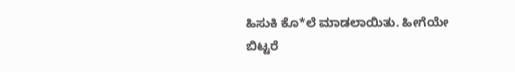ಹಿಸುಕಿ ಕೊ*ಲೆ ಮಾಡಲಾಯಿತು. ಹೀಗೆಯೇ ಬಿಟ್ಟರೆ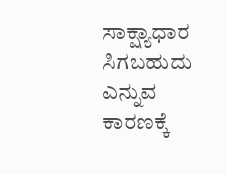ಸಾಕ್ಷ್ಯಾಧಾರ ಸಿಗಬಹುದು ಎನ್ನುವ ಕಾರಣಕ್ಕೆ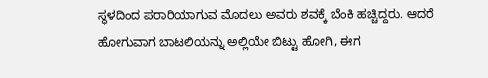ಸ್ಥಳದಿಂದ ಪರಾರಿಯಾಗುವ ಮೊದಲು ಅವರು ಶವಕ್ಕೆ ಬೆಂಕಿ ಹಚ್ಚಿದ್ದರು. ಆದರೆ ಹೋಗುವಾಗ ಬಾಟಲಿಯನ್ನು ಅಲ್ಲಿಯೇ ಬಿಟ್ಟು ಹೋಗಿ, ಈಗ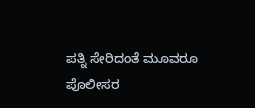ಪತ್ನಿ ಸೇರಿದಂತೆ ಮೂವರೂ ಪೊಲೀಸರ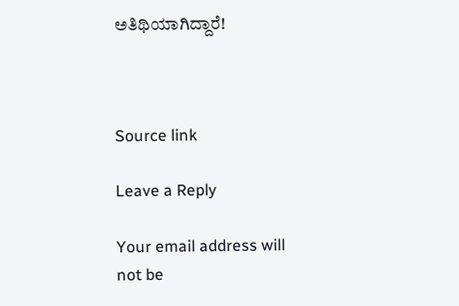ಅತಿಥಿಯಾಗಿದ್ದಾರೆ!



Source link

Leave a Reply

Your email address will not be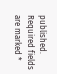published. Required fields are marked *